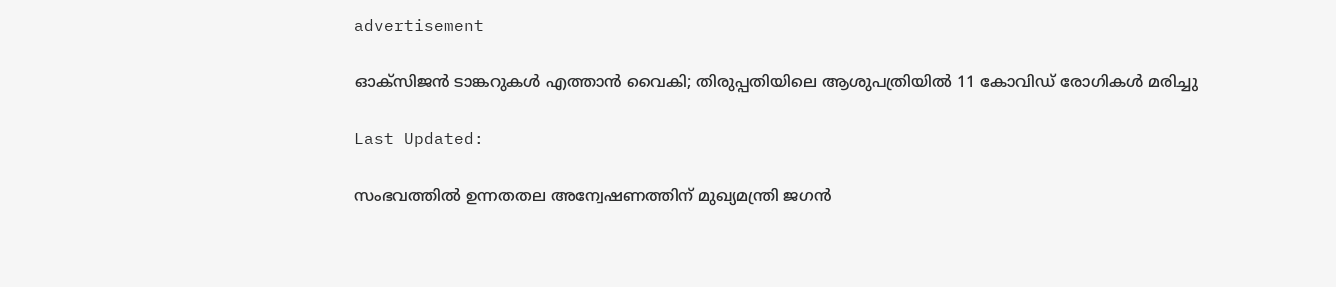advertisement

ഓക്സിജൻ ടാങ്കറുകൾ എത്താൻ വൈകി; തിരുപ്പതിയിലെ ആശുപത്രിയിൽ 11 കോവിഡ് രോഗികൾ മരിച്ചു

Last Updated:

സംഭവത്തിൽ ഉന്നതതല അന്വേഷണത്തിന് മുഖ്യമന്ത്രി ജഗൻ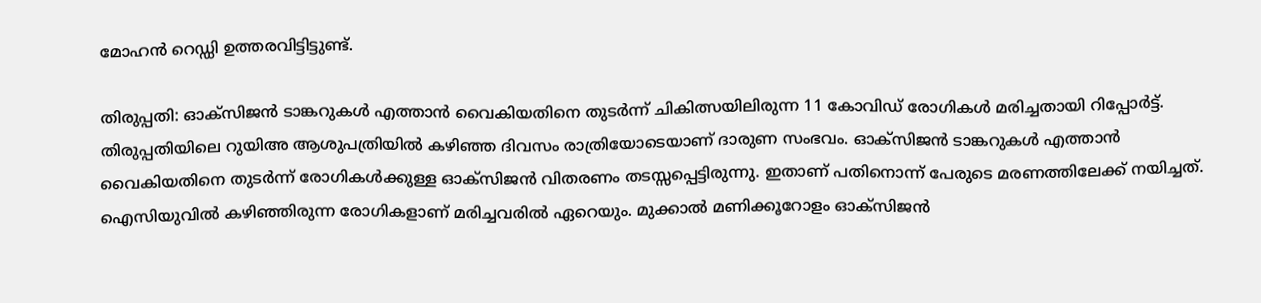മോഹൻ റെഡ്ഡി ഉത്തരവിട്ടിട്ടുണ്ട്.

തിരുപ്പതി: ഓക്സിജൻ ടാങ്കറുകൾ എത്താൻ വൈകിയതിനെ തുടർന്ന് ചികിത്സയിലിരുന്ന 11 കോവിഡ് രോഗികൾ മരിച്ചതായി റിപ്പോർട്ട്. തിരുപ്പതിയിലെ റുയിഅ ആശുപത്രിയില്‍ കഴിഞ്ഞ ദിവസം രാത്രിയോടെയാണ് ദാരുണ സംഭവം. ഓക്സിജൻ ടാങ്കറുകൾ എത്താൻ വൈകിയതിനെ തുടർന്ന് രോഗികൾക്കുള്ള ഓക്സിജൻ വിതരണം തടസ്സപ്പെട്ടിരുന്നു. ഇതാണ് പതിനൊന്ന് പേരുടെ മരണത്തിലേക്ക് നയിച്ചത്.
ഐസിയുവില്‍ കഴിഞ്ഞിരുന്ന രോഗികളാണ് മരിച്ചവരിൽ ഏറെയും. മുക്കാൽ മണിക്കൂറോളം ഓക്സിജൻ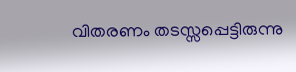വിതരണം തടസ്സപ്പെട്ടിരുന്നു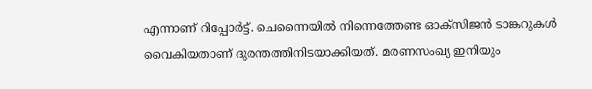എന്നാണ് റിപ്പോർട്ട്. ചെന്നൈയില്‍ നിന്നെത്തേണ്ട ഓക്സിജൻ ടാങ്കറുകൾ വൈകിയതാണ് ദുരന്തത്തിനിടയാക്കിയത്. മരണസംഖ്യ ഇനിയും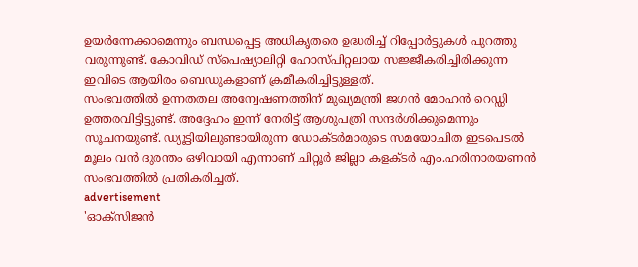ഉയർന്നേക്കാമെന്നും ബന്ധപ്പെട്ട അധികൃതരെ ഉദ്ധരിച്ച് റിപ്പോർട്ടുകൾ പുറത്തു വരുന്നുണ്ട്. കോവിഡ് സ്പെഷ്യാലിറ്റി ഹോസ്പിറ്റലായ സജ്ജീകരിച്ചിരിക്കുന്ന ഇവിടെ ആയിരം ബെഡുകളാണ് ക്രമീകരിച്ചിട്ടുള്ളത്.
സംഭവത്തിൽ ഉന്നതതല അന്വേഷണത്തിന് മുഖ്യമന്ത്രി ജഗൻ മോഹൻ റെഡ്ഡി ഉത്തരവിട്ടിട്ടുണ്ട്. അദ്ദേഹം ഇന്ന് നേരിട്ട് ആശുപത്രി സന്ദർശിക്കുമെന്നും സൂചനയുണ്ട്. ഡ്യൂട്ടിയിലുണ്ടായിരുന്ന ഡോക്ടർമാരുടെ സമയോചിത ഇടപെടൽ മൂലം വൻ ദുരന്തം ഒഴിവായി എന്നാണ് ചിറ്റൂർ ജില്ലാ കളക്ടർ എം.ഹരിനാരയണൻ സംഭവത്തിൽ പ്രതികരിച്ചത്.
advertisement
'ഓക്സിജൻ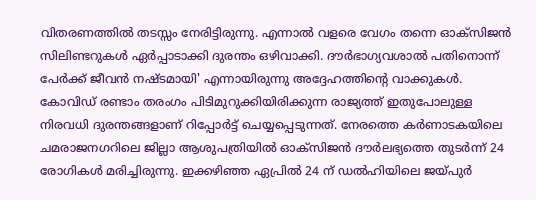വിതരണത്തിൽ തടസ്സം നേരിട്ടിരുന്നു. എന്നാൽ വളരെ വേഗം തന്നെ ഓക്സിജൻ സിലിണ്ടറുകൾ ഏർപ്പാടാക്കി ദുരന്തം ഒഴിവാക്കി. ദൗർഭാഗ്യവശാൽ പതിനൊന്ന് പേർക്ക് ജീവൻ നഷ്ടമായി' എന്നായിരുന്നു അദ്ദേഹത്തിന്‍റെ വാക്കുകള്‍.
കോവിഡ് രണ്ടാം തരംഗം പിടിമുറുക്കിയിരിക്കുന്ന രാജ്യത്ത് ഇതുപോലുള്ള നിരവധി ദുരന്തങ്ങളാണ് റിപ്പോർട്ട് ചെയ്യപ്പെടുന്നത്. നേരത്തെ കർണാടകയിലെ ചമരാജനഗറിലെ ജില്ലാ ആശുപത്രിയിൽ ഓക്സിജൻ ദൗർലഭ്യത്തെ തുടർന്ന് 24 രോഗികൾ മരിച്ചിരുന്നു. ഇക്കഴിഞ്ഞ ഏപ്രിൽ 24 ന് ഡൽഹിയിലെ ജയ്പുർ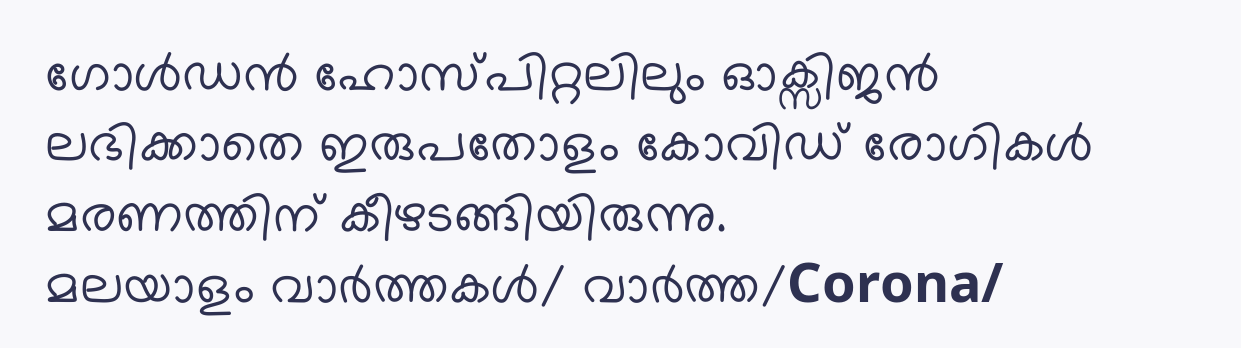ഗോൾഡൻ ഹോസ്പിറ്റലിലും ഓക്സിജൻ ലഭിക്കാതെ ഇരുപതോളം കോവിഡ് രോഗികൾ മരണത്തിന് കീഴടങ്ങിയിരുന്നു.
മലയാളം വാർത്തകൾ/ വാർത്ത/Corona/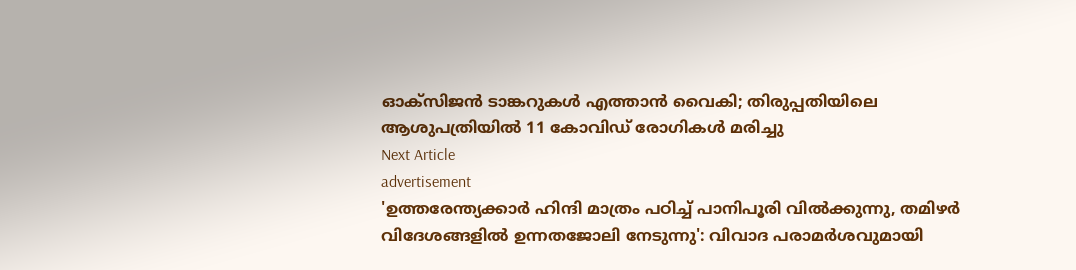ഓക്സിജൻ ടാങ്കറുകൾ എത്താൻ വൈകി; തിരുപ്പതിയിലെ ആശുപത്രിയിൽ 11 കോവിഡ് രോഗികൾ മരിച്ചു
Next Article
advertisement
'ഉത്തരേന്ത്യക്കാർ ഹിന്ദി മാത്രം പഠിച്ച് പാനിപൂരി വിൽക്കുന്നു, തമിഴർ വിദേശങ്ങളിൽ ഉന്നതജോലി നേടുന്നു': വിവാദ പരാമർശവുമായി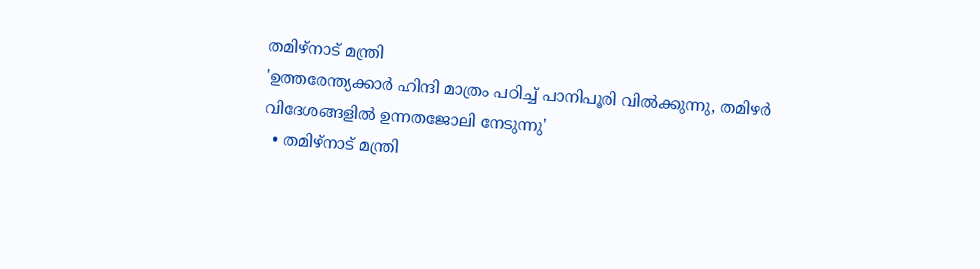തമിഴ്‌നാട് മന്ത്രി
'ഉത്തരേന്ത്യക്കാർ ഹിന്ദി മാത്രം പഠിച്ച് പാനിപൂരി വിൽക്കുന്നു, തമിഴർ വിദേശങ്ങളിൽ ഉന്നതജോലി നേടുന്നു'
  • തമിഴ്‌നാട് മന്ത്രി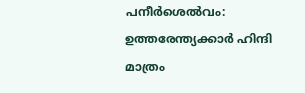പനീർശെൽവം: ഉത്തരേന്ത്യക്കാർ ഹിന്ദി മാത്രം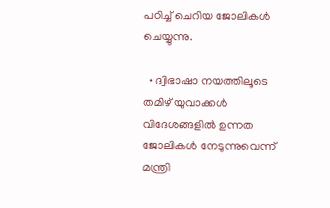പഠിച്ച് ചെറിയ ജോലികൾ ചെയ്യുന്നു.

  • ദ്വിഭാഷാ നയത്തിലൂടെ തമിഴ് യുവാക്കൾ വിദേശങ്ങളിൽ ഉന്നത ജോലികൾ നേടുന്നുവെന്ന് മന്ത്രി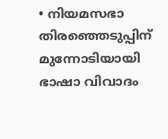• നിയമസഭാ തിരഞ്ഞെടുപ്പിന് മുന്നോടിയായി ഭാഷാ വിവാദം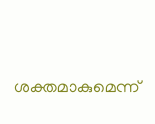ശക്തമാകുമെന്ന്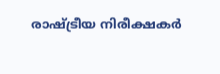രാഷ്ട്രീയ നിരീക്ഷകർ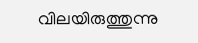വിലയിരുത്തുന്നു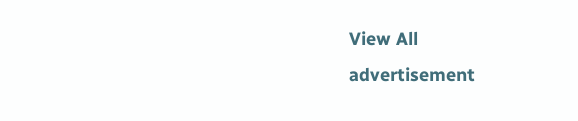View All
advertisement